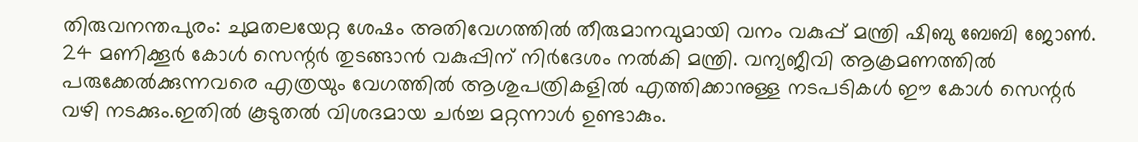തിരുവനന്തപുരം: ചുമതലയേറ്റ ശേഷം അതിവേഗത്തിൽ തീരുമാനവുമായി വനം വകുപ്പ് മന്ത്രി ഷിബു ബേബി ജോൺ. 24 മണിക്കൂർ കോൾ സെന്റർ തുടങ്ങാൻ വകുപ്പിന് നിർദേശം നൽകി മന്ത്രി. വന്യജീവി ആക്രമണത്തിൽ പരുക്കേൽക്കുന്നവരെ എത്രയും വേഗത്തിൽ ആശുപത്രികളിൽ എത്തിക്കാനുള്ള നടപടികൾ ഈ കോൾ സെന്റർ വഴി നടക്കും.ഇതിൽ കൂടുതൽ വിശദമായ ചർച്ച മറ്റന്നാൾ ഉണ്ടാകും.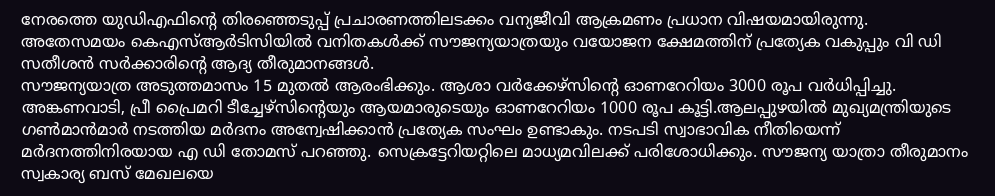നേരത്തെ യുഡിഎഫിന്റെ തിരഞ്ഞെടുപ്പ് പ്രചാരണത്തിലടക്കം വന്യജീവി ആക്രമണം പ്രധാന വിഷയമായിരുന്നു. അതേസമയം കെഎസ്ആർടിസിയിൽ വനിതകൾക്ക് സൗജന്യയാത്രയും വയോജന ക്ഷേമത്തിന് പ്രത്യേക വകുപ്പും വി ഡി സതീശൻ സർക്കാരിന്റെ ആദ്യ തീരുമാനങ്ങൾ.
സൗജന്യയാത്ര അടുത്തമാസം 15 മുതൽ ആരംഭിക്കും. ആശാ വർക്കേഴ്സിന്റെ ഓണറേറിയം 3000 രൂപ വർധിപ്പിച്ചു. അങ്കണവാടി, പ്രീ പ്രൈമറി ടീച്ചേഴ്സിന്റെയും ആയമാരുടെയും ഓണറേറിയം 1000 രൂപ കൂട്ടി.ആലപ്പുഴയിൽ മുഖ്യമന്ത്രിയുടെ ഗൺമാൻമാർ നടത്തിയ മർദനം അന്വേഷിക്കാൻ പ്രത്യേക സംഘം ഉണ്ടാകും. നടപടി സ്വാഭാവിക നീതിയെന്ന് മർദനത്തിനിരയായ എ ഡി തോമസ് പറഞ്ഞു. സെക്രട്ടേറിയറ്റിലെ മാധ്യമവിലക്ക് പരിശോധിക്കും. സൗജന്യ യാത്രാ തീരുമാനം സ്വകാര്യ ബസ് മേഖലയെ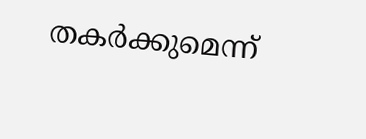തകർക്കുമെന്ന്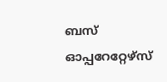ബസ് ഓപ്പറേറ്റേഴ്സ്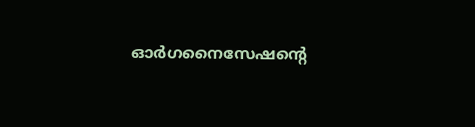ഓർഗനൈസേഷന്റെ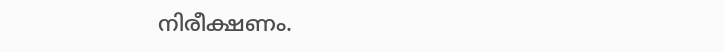നിരീക്ഷണം.